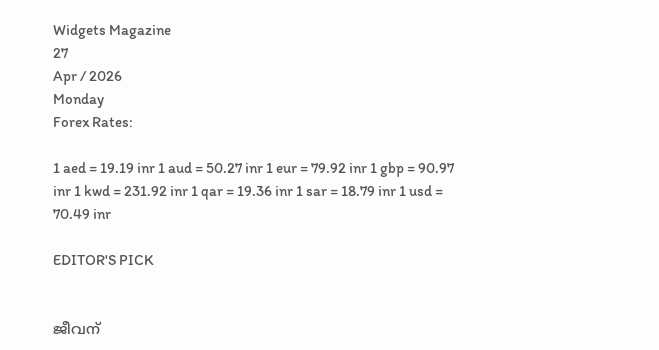Widgets Magazine
27
Apr / 2026
Monday
Forex Rates:

1 aed = 19.19 inr 1 aud = 50.27 inr 1 eur = 79.92 inr 1 gbp = 90.97 inr 1 kwd = 231.92 inr 1 qar = 19.36 inr 1 sar = 18.79 inr 1 usd = 70.49 inr

EDITOR'S PICK


ജീവന്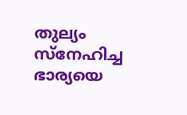തുല്യം സ്നേഹിച്ച ഭാര്യയെ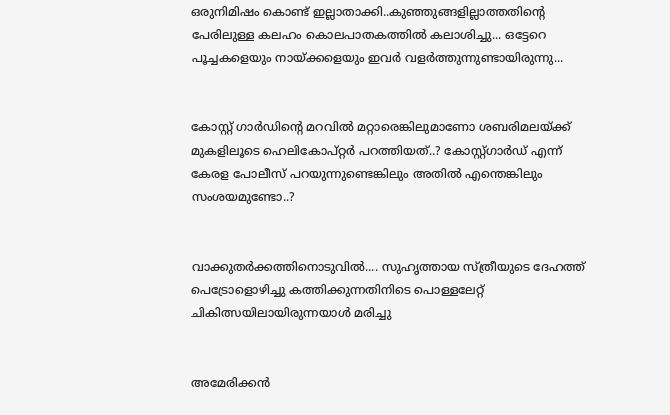ഒരുനിമിഷം കൊണ്ട് ഇല്ലാതാക്കി..കുഞ്ഞുങ്ങളില്ലാത്തതിന്റെ പേരിലുള്ള കലഹം കൊലപാതകത്തിൽ കലാശിച്ചു... ഒട്ടേറെ പൂച്ചകളെയും നായ്ക്കളെയും ഇവർ വളർത്തുന്നുണ്ടായിരുന്നു...


കോസ്റ്റ് ഗാർഡിന്റെ മറവിൽ മറ്റാരെങ്കിലുമാണോ ശബരിമലയ്ക്ക് മുകളിലൂടെ ഹെലികോപ്റ്റർ പറത്തിയത്..? കോസ്റ്റ്ഗാർഡ് എന്ന് കേരള പോലീസ് പറയുന്നുണ്ടെങ്കിലും അതിൽ എന്തെങ്കിലും സംശയമുണ്ടോ..?


വാക്കുതർക്കത്തിനൊടുവിൽ.... സുഹൃത്തായ സ്ത്രീയുടെ ദേഹത്ത് പെട്രോളൊഴിച്ചു കത്തിക്കുന്നതിനിടെ പൊള്ളലേറ്റ് ചികിത്സയിലായിരുന്നയാൾ മരിച്ചു


അമേരിക്കൻ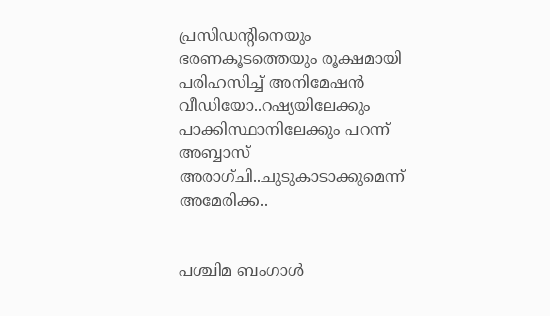പ്രസിഡന്റിനെയും ഭരണകൂടത്തെയും രൂക്ഷമായി പരിഹസിച്ച് അനിമേഷൻ വീഡിയോ..റഷ്യയിലേക്കും പാക്കിസ്ഥാനിലേക്കും പറന്ന് അബ്ബാസ് അരാഗ്‌ചി..ചുടുകാടാക്കുമെന്ന് അമേരിക്ക..


പശ്ചിമ ബംഗാൾ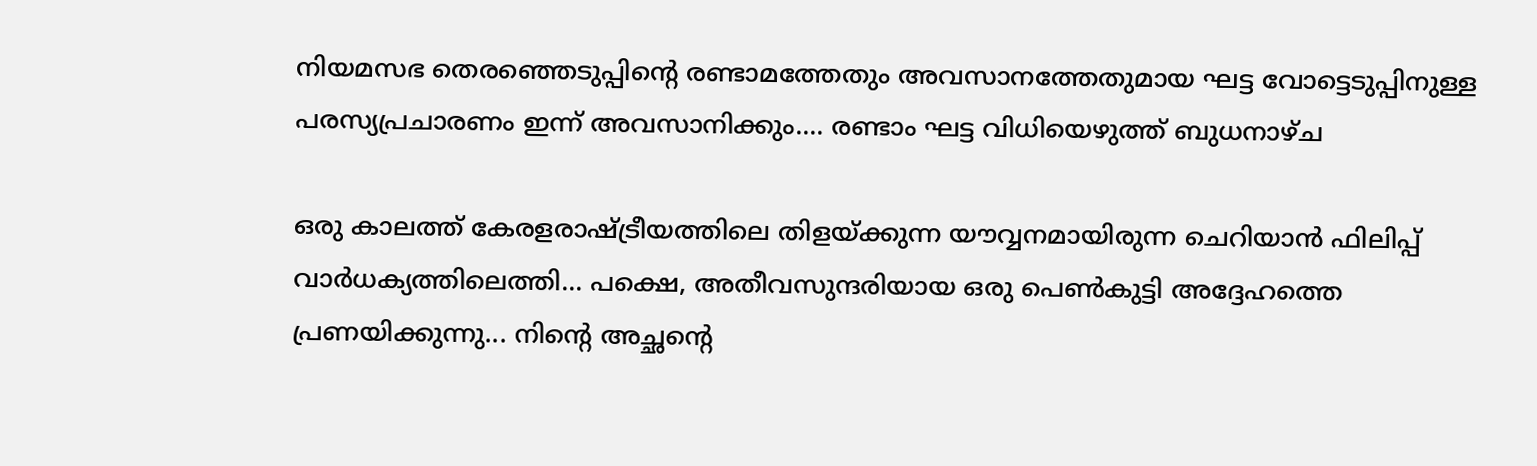നിയമസഭ തെരഞ്ഞെടുപ്പിന്റെ രണ്ടാമത്തേതും അവസാനത്തേതുമായ ഘട്ട വോട്ടെടുപ്പിനുള്ള പരസ്യപ്രചാരണം ഇന്ന് അവസാനിക്കും.... രണ്ടാം ഘട്ട വിധിയെഴുത്ത് ബുധനാഴ്ച

ഒരു കാലത്ത് കേരളരാഷ്ട്രീയത്തിലെ തിളയ്ക്കുന്ന യൗവ്വനമായിരുന്ന ചെറിയാന്‍ ഫിലിപ്പ് വാര്‍ധക്യത്തിലെത്തി... പക്ഷെ, അതീവസുന്ദരിയായ ഒരു പെണ്‍കുട്ടി അദ്ദേഹത്തെ പ്രണയിക്കുന്നു... നിന്റെ അച്ഛന്റെ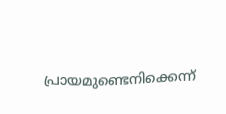പ്രായമുണ്ടെനിക്കെന്ന്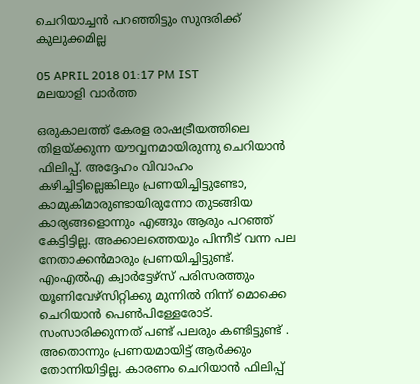ചെറിയാച്ചന്‍ പറഞ്ഞിട്ടും സുന്ദരിക്ക് കുലുക്കമില്ല

05 APRIL 2018 01:17 PM IST
മലയാളി വാര്‍ത്ത

ഒരുകാലത്ത് കേരള രാഷട്രീയത്തിലെ തിളയ്ക്കുന്ന യൗവ്വനമായിരുന്നു ചെറിയാന്‍ ഫിലിപ്പ്. അദ്ദേഹം വിവാഹം കഴിച്ചിട്ടില്ലെങ്കിലും പ്രണയിച്ചിട്ടുണ്ടോ, കാമുകിമാരുണ്ടായിരുന്നോ തുടങ്ങിയ കാര്യങ്ങളൊന്നും എങ്ങും ആരും പറഞ്ഞ് കേട്ടിട്ടില്ല. അക്കാലത്തെയും പിന്നീട് വന്ന പല നേതാക്കന്‍മാരും പ്രണയിച്ചിട്ടുണ്ട്. എംഎല്‍എ ക്വാര്‍ട്ടേഴ്‌സ് പരിസരത്തും യൂണിവേഴ്‌സിറ്റിക്കു മുന്നില്‍ നിന്ന് മൊക്കെ ചെറിയാന്‍ പെണ്‍പിള്ളേരോട്. സംസാരിക്കുന്നത് പണ്ട് പലരും കണ്ടിട്ടുണ്ട് . അതൊന്നും പ്രണയമായിട്ട് ആര്‍ക്കും തോന്നിയിട്ടില്ല. കാരണം ചെറിയാന്‍ ഫിലിപ്പ്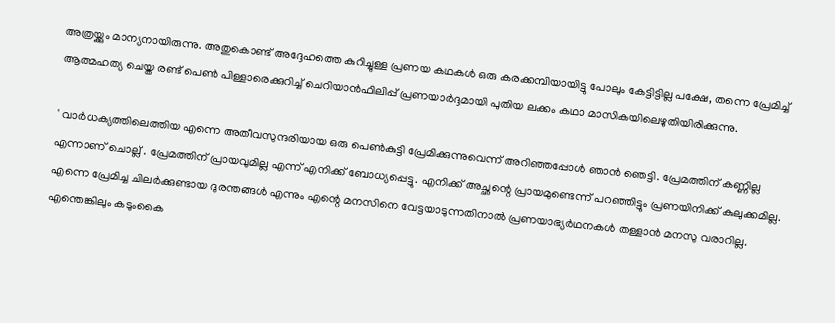അത്രയ്ക്കും മാന്യനായിരുന്നു. അതുകൊണ്ട് അദ്ദേഹത്തെ കുറിച്ചുള്ള പ്രണയ കഥകള്‍ ഒരു കരക്കമ്പിയായിട്ടു പോലും കേട്ടിട്ടില്ല പക്ഷേ, തന്നെ പ്രേമിച്ച് ആത്മഹത്യ ചെയ്ത രണ്ട് പെണ്‍ പിള്ളാരെക്കുറിച്ച് ചെറിയാന്‍ഫിലിപ്പ് പ്രണയാര്‍ദ്ദമായി പുതിയ ലക്കം കഥാ മാസികയിലെഴുതിയിരിക്കുന്നു.

' വാര്‍ധക്യത്തിലെത്തിയ എന്നെ അതീവസുന്ദരിയായ ഒരു പെണ്‍കുട്ടി പ്രേമിക്കുന്നുവെന്ന് അറിഞ്ഞപ്പോള്‍ ഞാന്‍ ഞെട്ടി. പ്രേമത്തിന് കണ്ണില്ല എന്നാണ് ചൊല്ല് . പ്രേമത്തിന് പ്രായവുമില്ല എന്ന് എനിക്ക് ബോധ്യപ്പെട്ടു. എനിക്ക് അച്ഛന്റെ പ്രായമുണ്ടെന്ന് പറഞ്ഞിട്ടും പ്രണയിനിക്ക് കുലുക്കമില്ല. എന്നെ പ്രേമിച്ച ചിലര്‍ക്കുണ്ടായ ദുരന്തങ്ങള്‍ എന്നും എന്റെ മനസിനെ വേട്ടയാടുന്നതിനാല്‍ പ്രണയാഭ്യര്‍ഥനകള്‍ തള്ളാന്‍ മനസു വരാറില്ല. എന്തെങ്കിലും കടുംകൈ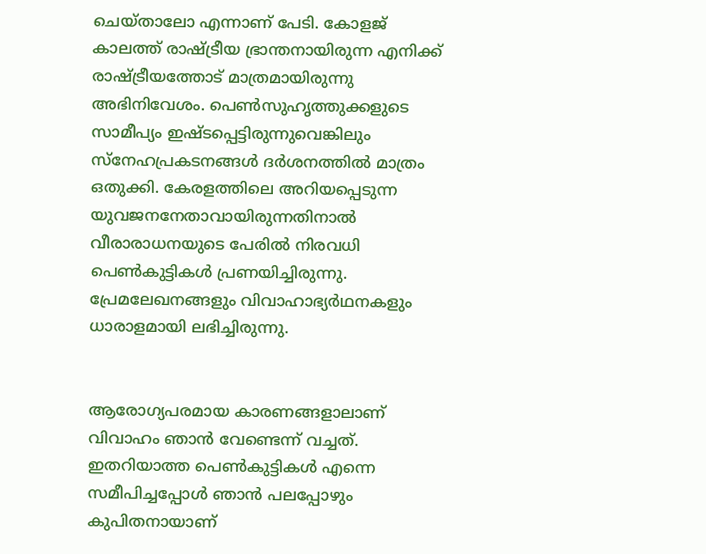ചെയ്താലോ എന്നാണ് പേടി. കോളജ് കാലത്ത് രാഷ്ട്രീയ ഭ്രാന്തനായിരുന്ന എനിക്ക് രാഷ്ട്രീയത്തോട് മാത്രമായിരുന്നു അഭിനിവേശം. പെണ്‍സുഹൃത്തുക്കളുടെ സാമീപ്യം ഇഷ്ടപ്പെട്ടിരുന്നുവെങ്കിലും സ്‌നേഹപ്രകടനങ്ങള്‍ ദര്‍ശനത്തില്‍ മാത്രം ഒതുക്കി. കേരളത്തിലെ അറിയപ്പെടുന്ന യുവജനനേതാവായിരുന്നതിനാല്‍ വീരാരാധനയുടെ പേരില്‍ നിരവധി പെണ്‍കുട്ടികള്‍ പ്രണയിച്ചിരുന്നു. പ്രേമലേഖനങ്ങളും വിവാഹാഭ്യര്‍ഥനകളും ധാരാളമായി ലഭിച്ചിരുന്നു.


ആരോഗ്യപരമായ കാരണങ്ങളാലാണ് വിവാഹം ഞാന്‍ വേണ്ടെന്ന് വച്ചത്. ഇതറിയാത്ത പെണ്‍കുട്ടികള്‍ എന്നെ സമീപിച്ചപ്പോള്‍ ഞാന്‍ പലപ്പോഴും കുപിതനായാണ്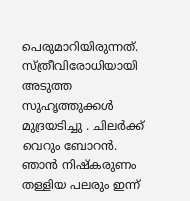പെരുമാറിയിരുന്നത്. സ്ത്രീവിരോധിയായി അടുത്ത സുഹൃത്തുക്കള്‍ മുദ്രയടിച്ചു . ചിലര്‍ക്ക് വെറും ബോറന്‍. ഞാന്‍ നിഷ്‌കരുണം തള്ളിയ പലരും ഇന്ന്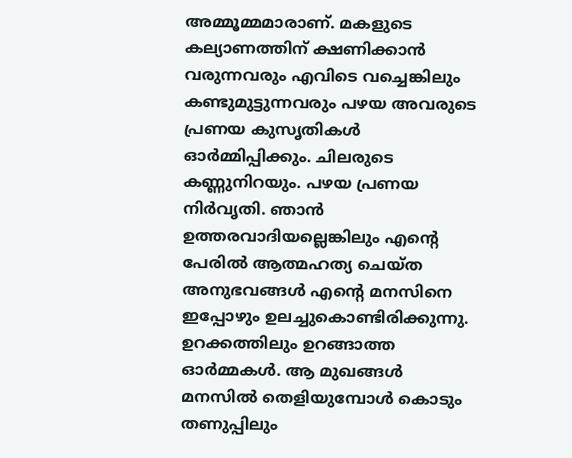അമ്മൂമ്മമാരാണ്. മകളുടെ കല്യാണത്തിന് ക്ഷണിക്കാന്‍ വരുന്നവരും എവിടെ വച്ചെങ്കിലും കണ്ടുമുട്ടുന്നവരും പഴയ അവരുടെ പ്രണയ കുസൃതികള്‍ ഓര്‍മ്മിപ്പിക്കും. ചിലരുടെ കണ്ണുനിറയും. പഴയ പ്രണയ നിര്‍വൃതി. ഞാന്‍ ഉത്തരവാദിയല്ലെങ്കിലും എന്റെ പേരില്‍ ആത്മഹത്യ ചെയ്ത അനുഭവങ്ങള്‍ എന്റെ മനസിനെ ഇപ്പോഴും ഉലച്ചുകൊണ്ടിരിക്കുന്നു. ഉറക്കത്തിലും ഉറങ്ങാത്ത ഓര്‍മ്മകള്‍. ആ മുഖങ്ങള്‍ മനസില്‍ തെളിയുമ്പോള്‍ കൊടും തണുപ്പിലും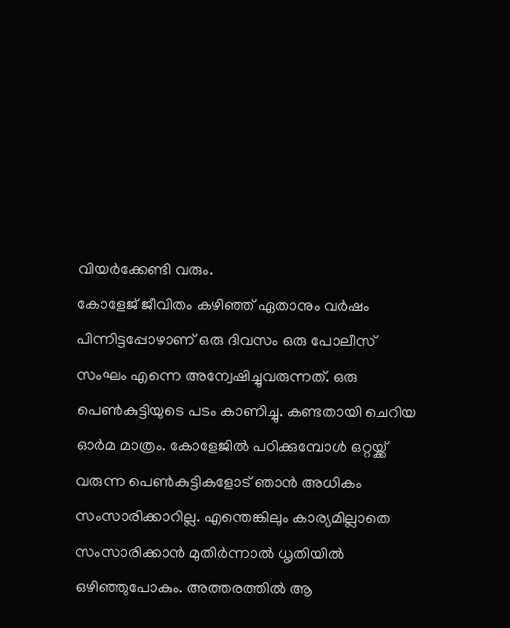വിയര്‍ക്കേണ്ടി വരും.
കോളേജ് ജീവിതം കഴിഞ്ഞ് ഏതാനും വര്‍ഷം പിന്നിട്ടപ്പോഴാണ് ഒരു ദിവസം ഒരു പോലീസ് സംഘം എന്നെ അന്വേഷിച്ചുവരുന്നത്. ഒരു പെണ്‍കുട്ടിയുടെ പടം കാണിച്ചു. കണ്ടതായി ചെറിയ ഓര്‍മ മാത്രം. കോളേജില്‍ പഠിക്കുമ്പോള്‍ ഒറ്റയ്ക്ക് വരുന്ന പെണ്‍കുട്ടികളോട് ഞാന്‍ അധികം സംസാരിക്കാറില്ല. എന്തെങ്കിലും കാര്യമില്ലാതെ സംസാരിക്കാന്‍ മുതിര്‍ന്നാല്‍ ധൃതിയില്‍ ഒഴിഞ്ഞുപോകും. അത്തരത്തില്‍ ആ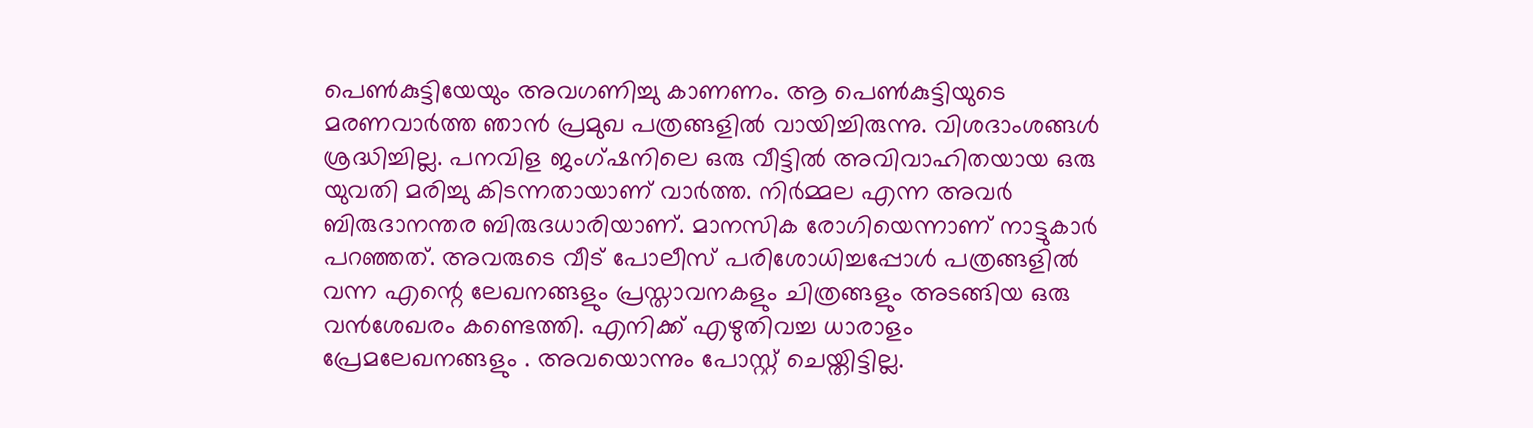പെണ്‍കുട്ടിയേയും അവഗണിച്ചു കാണണം. ആ പെണ്‍കുട്ടിയുടെ മരണവാര്‍ത്ത ഞാന്‍ പ്രമുഖ പത്രങ്ങളില്‍ വായിച്ചിരുന്നു. വിശദാംശങ്ങള്‍ ശ്രദ്ധിച്ചില്ല. പനവിള ജംഗ്ഷനിലെ ഒരു വീട്ടില്‍ അവിവാഹിതയായ ഒരു യുവതി മരിച്ചു കിടന്നതായാണ് വാര്‍ത്ത. നിര്‍മ്മല എന്ന അവര്‍ ബിരുദാനന്തര ബിരുദധാരിയാണ്. മാനസിക രോഗിയെന്നാണ് നാട്ടുകാര്‍ പറഞ്ഞത്. അവരുടെ വീട് പോലീസ് പരിശോധിച്ചപ്പോള്‍ പത്രങ്ങളില്‍ വന്ന എന്റെ ലേഖനങ്ങളും പ്രസ്താവനകളും ചിത്രങ്ങളും അടങ്ങിയ ഒരു വന്‍ശേഖരം കണ്ടെത്തി. എനിക്ക് എഴുതിവച്ച ധാരാളം പ്രേമലേഖനങ്ങളും . അവയൊന്നും പോസ്റ്റ് ചെയ്തിട്ടില്ല.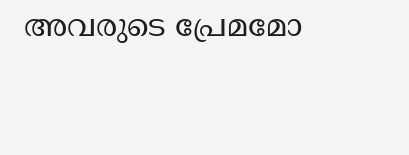അവരുടെ പ്രേമമോ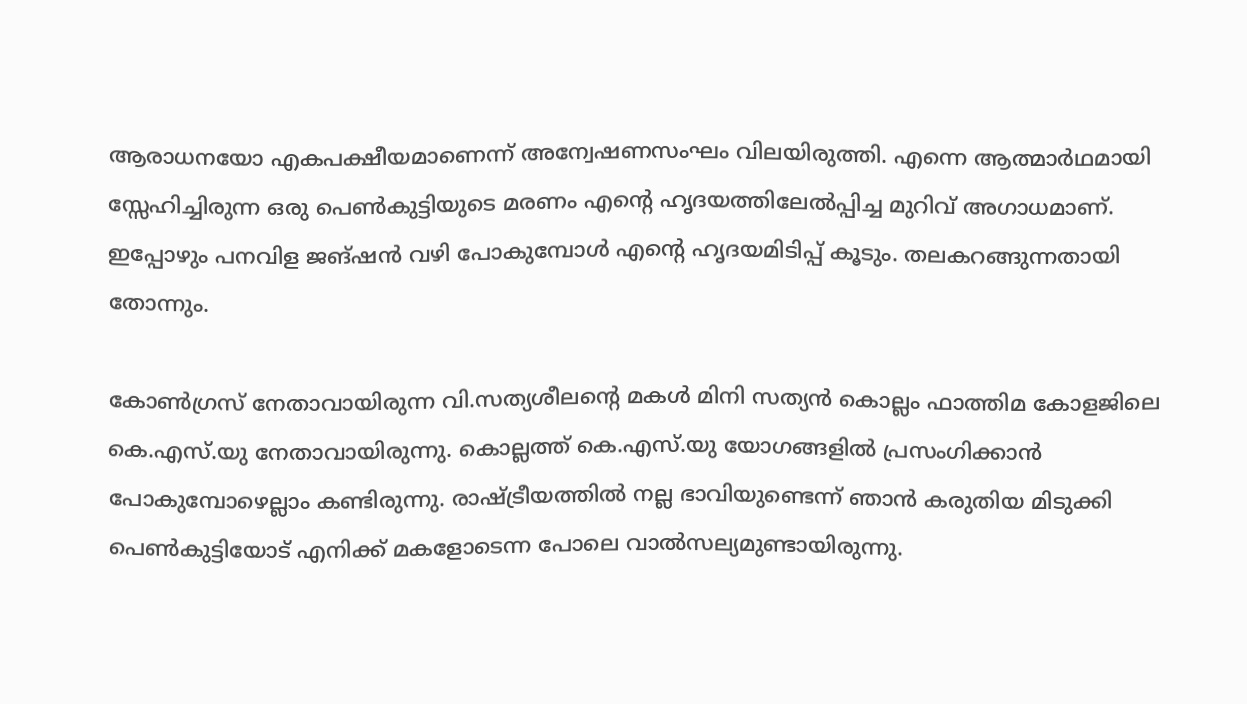ആരാധനയോ എകപക്ഷീയമാണെന്ന് അന്വേഷണസംഘം വിലയിരുത്തി. എന്നെ ആത്മാര്‍ഥമായി സ്സേഹിച്ചിരുന്ന ഒരു പെണ്‍കുട്ടിയുടെ മരണം എന്റെ ഹൃദയത്തിലേല്‍പ്പിച്ച മുറിവ് അഗാധമാണ്. ഇപ്പോഴും പനവിള ജങ്ഷന്‍ വഴി പോകുമ്പോള്‍ എന്റെ ഹൃദയമിടിപ്പ് കൂടും. തലകറങ്ങുന്നതായി തോന്നും.

കോണ്‍ഗ്രസ് നേതാവായിരുന്ന വി.സത്യശീലന്റെ മകള്‍ മിനി സത്യന്‍ കൊല്ലം ഫാത്തിമ കോളജിലെ കെ.എസ്.യു നേതാവായിരുന്നു. കൊല്ലത്ത് കെ.എസ്.യു യോഗങ്ങളില്‍ പ്രസംഗിക്കാന്‍ പോകുമ്പോഴെല്ലാം കണ്ടിരുന്നു. രാഷ്ട്രീയത്തില്‍ നല്ല ഭാവിയുണ്ടെന്ന് ഞാന്‍ കരുതിയ മിടുക്കി പെണ്‍കുട്ടിയോട് എനിക്ക് മകളോടെന്ന പോലെ വാല്‍സല്യമുണ്ടായിരുന്നു.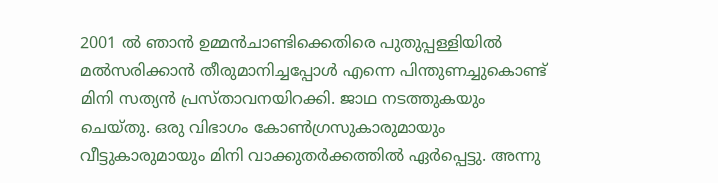2001 ല്‍ ഞാന്‍ ഉമ്മന്‍ചാണ്ടിക്കെതിരെ പുതുപ്പള്ളിയില്‍ മല്‍സരിക്കാന്‍ തീരുമാനിച്ചപ്പോള്‍ എന്നെ പിന്തുണച്ചുകൊണ്ട് മിനി സത്യന്‍ പ്രസ്താവനയിറക്കി. ജാഥ നടത്തുകയും ചെയ്തു. ഒരു വിഭാഗം കോണ്‍ഗ്രസുകാരുമായും വീട്ടുകാരുമായും മിനി വാക്കുതര്‍ക്കത്തില്‍ ഏര്‍പ്പെട്ടു. അന്നു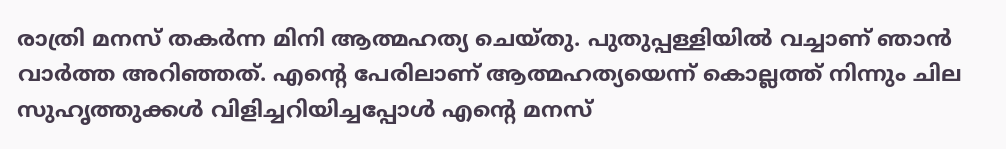രാത്രി മനസ് തകര്‍ന്ന മിനി ആത്മഹത്യ ചെയ്തു. പുതുപ്പള്ളിയില്‍ വച്ചാണ് ഞാന്‍ വാര്‍ത്ത അറിഞ്ഞത്. എന്റെ പേരിലാണ് ആത്മഹത്യയെന്ന് കൊല്ലത്ത് നിന്നും ചില സുഹൃത്തുക്കള്‍ വിളിച്ചറിയിച്ചപ്പോള്‍ എന്റെ മനസ്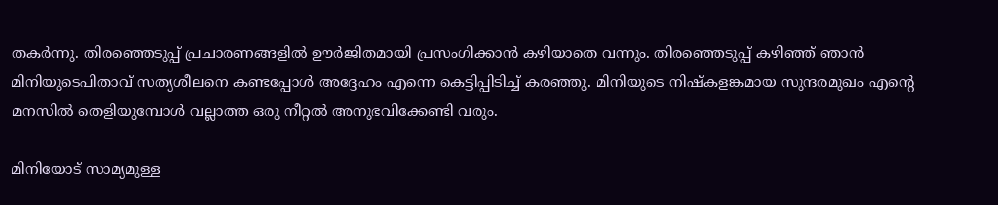തകര്‍ന്നു. തിരഞ്ഞെടുപ്പ് പ്രചാരണങ്ങളില്‍ ഊര്‍ജിതമായി പ്രസംഗിക്കാന്‍ കഴിയാതെ വന്നും. തിരഞ്ഞെടുപ്പ് കഴിഞ്ഞ് ഞാന്‍ മിനിയുടെപിതാവ് സത്യശീലനെ കണ്ടപ്പോള്‍ അദ്ദേഹം എന്നെ കെട്ടിപ്പിടിച്ച് കരഞ്ഞു. മിനിയുടെ നിഷ്‌കളങ്കമായ സുന്ദരമുഖം എന്റെ മനസില്‍ തെളിയുമ്പോള്‍ വല്ലാത്ത ഒരു നീറ്റല്‍ അനുഭവിക്കേണ്ടി വരും.

മിനിയോട് സാമ്യമുള്ള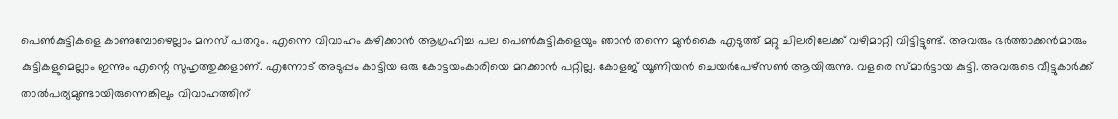പെണ്‍കുട്ടികളെ കാണുമ്പോഴെല്ലാം മനസ് പതറും. എന്നെ വിവാഹം കഴിക്കാന്‍ ആഗ്രഹിച്ച പല പെണ്‍കുട്ടികളെയും ഞാന്‍ തന്നെ മുന്‍കൈ എടുത്ത് മറ്റു ചിലരിലേക്ക് വഴിമാറ്റി വിട്ടിട്ടുണ്ട്. അവരും ഭര്‍ത്താക്കന്‍മാരും കുട്ടികളുമെല്ലാം ഇന്നും എന്റെ സുഹൃത്തുക്കളാണ്. എന്നോട് അടുപ്പം കാട്ടിയ ഒരു കോട്ടയംകാരിയെ മറക്കാന്‍ പറ്റില്ല. കോളജ് യൂണിയന്‍ ചെയര്‍പേഴ്‌സണ്‍ ആയിരുന്നു. വളരെ സ്മാര്‍ട്ടായ കുട്ടി. അവരുടെ വീട്ടുകാര്‍ക്ക് താല്‍പര്യമുണ്ടായിരുന്നെങ്കിലും വിവാഹത്തിന്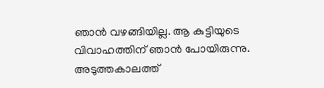ഞാന്‍ വഴങ്ങിയില്ല. ആ കുട്ടിയുടെ വിവാഹത്തിന് ഞാന്‍ പോയിരുന്നു. അടുത്തകാലത്ത്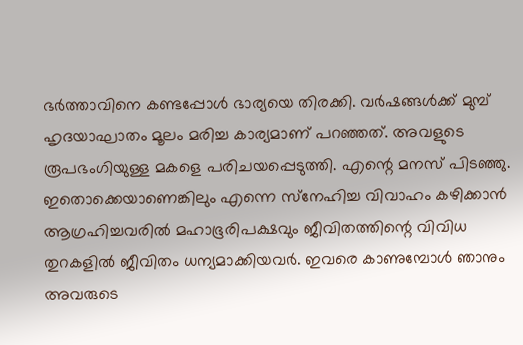ഭര്‍ത്താവിനെ കണ്ടപ്പോള്‍ ഭാര്യയെ തിരക്കി. വര്‍ഷങ്ങള്‍ക്ക് മുമ്പ് ഹൃദയാഘാതം മൂലം മരിച്ച കാര്യമാണ് പറഞ്ഞത്. അവളുടെ രൂപഭംഗിയുള്ള മകളെ പരിചയപ്പെടുത്തി. എന്റെ മനസ് പിടഞ്ഞു. ഇതൊക്കെയാണെങ്കിലും എന്നെ സ്‌നേഹിച്ച വിവാഹം കഴിക്കാന്‍ ആഗ്രഹിച്ചവരില്‍ മഹാഭൂരിപക്ഷവും ജീവിതത്തിന്റെ വിവിധ തുറകളില്‍ ജീവിതം ധന്യമാക്കിയവര്‍. ഇവരെ കാണുമ്പോള്‍ ഞാനും അവരുടെ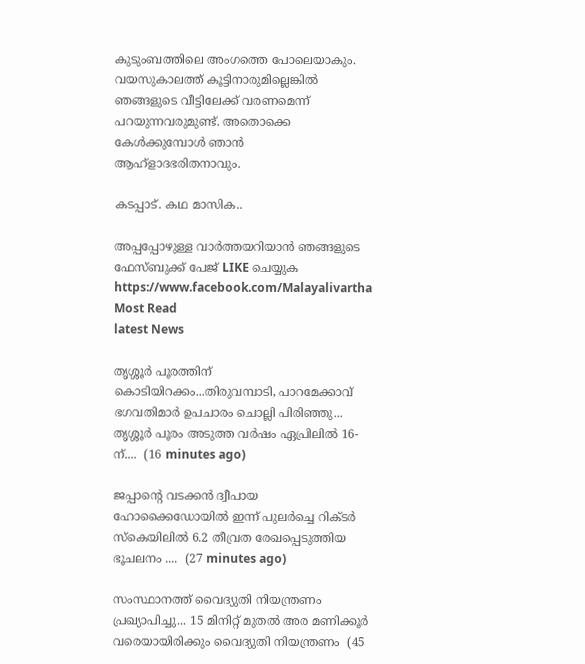കുടുംബത്തിലെ അംഗത്തെ പോലെയാകും. വയസുകാലത്ത് കൂട്ടിനാരുമില്ലെങ്കില്‍ ഞങ്ങളുടെ വീട്ടിലേക്ക് വരണമെന്ന് പറയുന്നവരുമുണ്ട്. അതൊക്കെ കേള്‍ക്കുമ്പോള്‍ ഞാന്‍ ആഹ്‌ളാദഭരിതനാവും.

കടപ്പാട്. കഥ മാസിക..

അപ്പപ്പോഴുള്ള വാര്‍ത്തയറിയാന്‍ ഞങ്ങളുടെ ഫേസ്‌ബുക്ക്‌ പേജ് LIKE ചെയ്യുക
https://www.facebook.com/Malayalivartha
Most Read
latest News

തൃശ്ശൂർ പൂരത്തിന് കൊടിയിറക്കം...തിരുവമ്പാടി, പാറമേക്കാവ് ഭഗവതിമാർ ഉപചാരം ചൊല്ലി പിരിഞ്ഞു... തൃശ്ശൂർ പൂരം അടുത്ത വർഷം ഏപ്രിലിൽ 16-ന്....  (16 minutes ago)

ജപ്പാന്റെ വടക്കൻ ദ്വീപായ ഹോക്കൈഡോയിൽ ഇന്ന് പുലർച്ചെ റിക്ടർ സ്കെയിലിൽ 6.2 തീവ്രത രേഖപ്പെടുത്തിയ ഭൂചലനം ....  (27 minutes ago)

സംസ്ഥാനത്ത് വൈദ്യുതി നിയന്ത്രണം പ്രഖ്യാപിച്ചു... 15 മിനിറ്റ് മുതൽ അര മണിക്കൂർ വരെയായിരിക്കും വൈദ്യുതി നിയന്ത്രണം  (45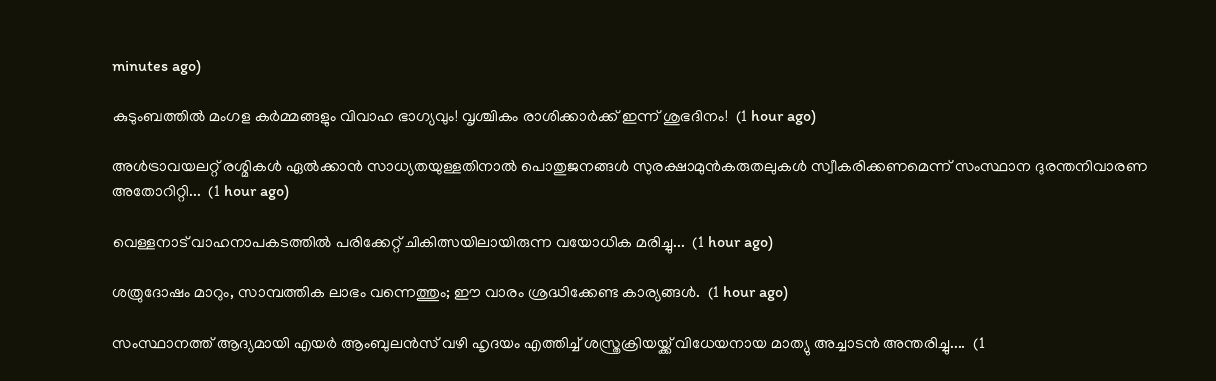minutes ago)

കുടുംബത്തിൽ മംഗള കർമ്മങ്ങളും വിവാഹ ഭാഗ്യവും! വൃശ്ചികം രാശിക്കാർക്ക് ഇന്ന് ശുഭദിനം!  (1 hour ago)

അൾട്രാവയലറ്റ് രശ്മികൾ ഏൽക്കാൻ സാധ്യതയുള്ളതിനാൽ പൊതുജനങ്ങൾ സുരക്ഷാമുൻകരുതലുകൾ സ്വീകരിക്കണമെന്ന് സംസ്ഥാന ദുരന്തനിവാരണ അതോറിറ്റി...  (1 hour ago)

വെള്ളനാട് വാഹനാപകടത്തിൽ പരിക്കേറ്റ് ചികിത്സയിലായിരുന്ന വയോധിക മരിച്ചു...  (1 hour ago)

ശത്രുദോഷം മാറും, സാമ്പത്തിക ലാഭം വന്നെത്തും; ഈ വാരം ശ്രദ്ധിക്കേണ്ട കാര്യങ്ങൾ.  (1 hour ago)

സംസ്ഥാനത്ത് ആദ്യമായി എയർ ആംബുലൻസ് വഴി ഹൃദയം എത്തിച്ച് ശസ്ത്രക്രിയയ്ക്ക് വിധേയനായ മാത്യു അച്ചാടൻ അന്തരിച്ചു....  (1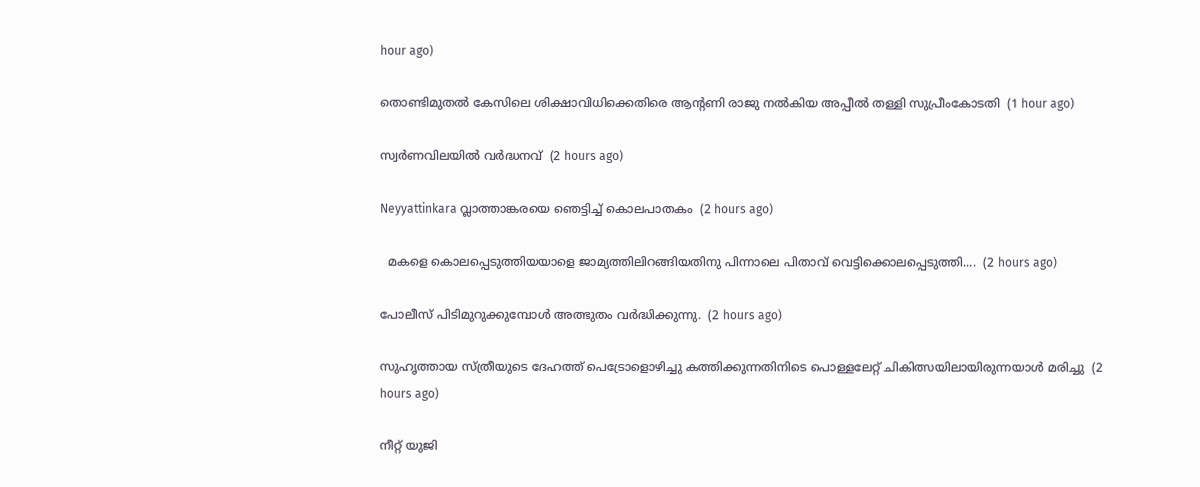hour ago)

തൊണ്ടിമുതൽ കേസിലെ ശിക്ഷാവിധിക്കെതിരെ ആൻ്റണി രാജു നൽകിയ അപ്പീൽ തള്ളി സുപ്രീംകോടതി  (1 hour ago)

സ്വര്‍ണവിലയില്‍ വര്‍ദ്ധനവ്  (2 hours ago)

Neyyattinkara വ്ലാത്താങ്കരയെ ഞെട്ടിച്ച് കൊലപാതകം  (2 hours ago)

  മകളെ കൊലപ്പെടുത്തിയയാളെ ജാമ്യത്തിലിറങ്ങിയതിനു പിന്നാലെ പിതാവ് വെട്ടിക്കൊലപ്പെടുത്തി....  (2 hours ago)

പോലീസ് പിടിമുറുക്കുമ്പോൾ അത്ഭുതം വർദ്ധിക്കുന്നു.  (2 hours ago)

സുഹൃത്തായ സ്ത്രീയുടെ ദേഹത്ത് പെട്രോളൊഴിച്ചു കത്തിക്കുന്നതിനിടെ പൊള്ളലേറ്റ് ചികിത്സയിലായിരുന്നയാൾ മരിച്ചു  (2 hours ago)

നീറ്റ് യുജി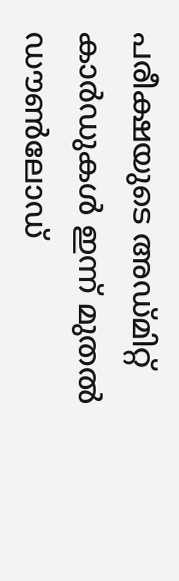പരീക്ഷയുടെ അഡ്മിറ്റ് കാർഡുകൾ ഇന്ന് മുതൽ ഡൗൺലോഡ്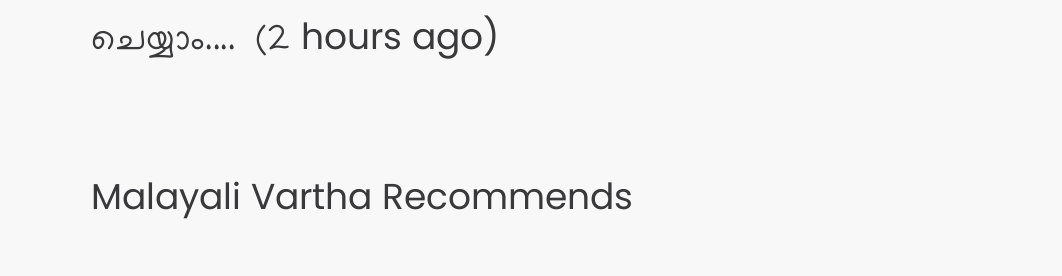ചെയ്യാം....  (2 hours ago)

Malayali Vartha Recommends